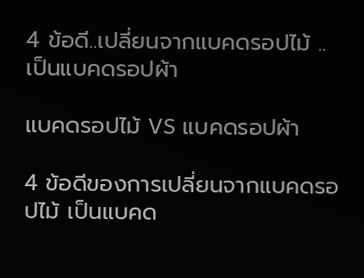4 ข้อดี..เปลี่ยนจากแบคดรอปไม้ ..เป็นแบคดรอปผ้า

แบคดรอปไม้ VS แบคดรอปผ้า

4 ข้อดีของการเปลี่ยนจากแบคดรอปไม้ เป็นแบคด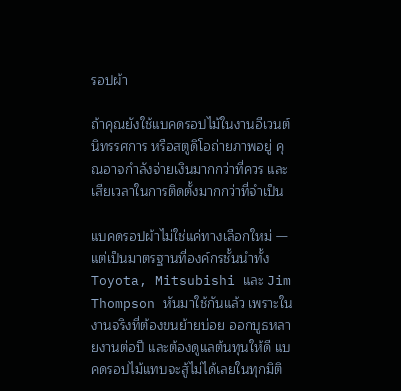รอปผ้า

ถ้าคุณยังใช้แบคดรอปไม้ในงานอีเวนต์ นิทรรศการ หรือสตูดิโอถ่ายภาพอยู่ คุณอาจกำลังจ่ายเงินมากกว่าที่ควร และเสียเวลาในการติดตั้งมากกว่าที่จำเป็น

แบคดรอปผ้าไม่ใช่แค่ทางเลือกใหม่ — แต่เป็นมาตรฐานที่องค์กรชั้นนำทั้ง Toyota, Mitsubishi และ Jim Thompson หันมาใช้กันแล้ว เพราะในงานจริงที่ต้องขนย้ายบ่อย ออกบูธหลายงานต่อปี และต้องดูแลต้นทุนให้ดี แบคดรอปไม้แทบจะสู้ไม่ได้เลยในทุกมิติ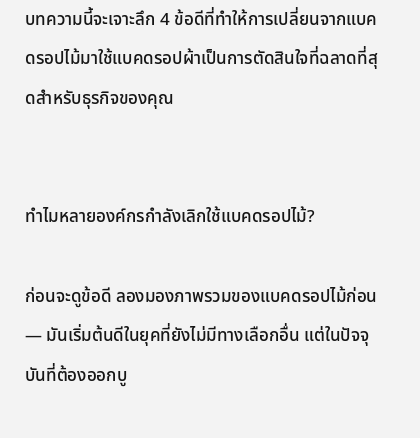บทความนี้จะเจาะลึก 4 ข้อดีที่ทำให้การเปลี่ยนจากแบคดรอปไม้มาใช้แบคดรอปผ้าเป็นการตัดสินใจที่ฉลาดที่สุดสำหรับธุรกิจของคุณ


ทำไมหลายองค์กรกำลังเลิกใช้แบคดรอปไม้?

ก่อนจะดูข้อดี ลองมองภาพรวมของแบคดรอปไม้ก่อน — มันเริ่มต้นดีในยุคที่ยังไม่มีทางเลือกอื่น แต่ในปัจจุบันที่ต้องออกบู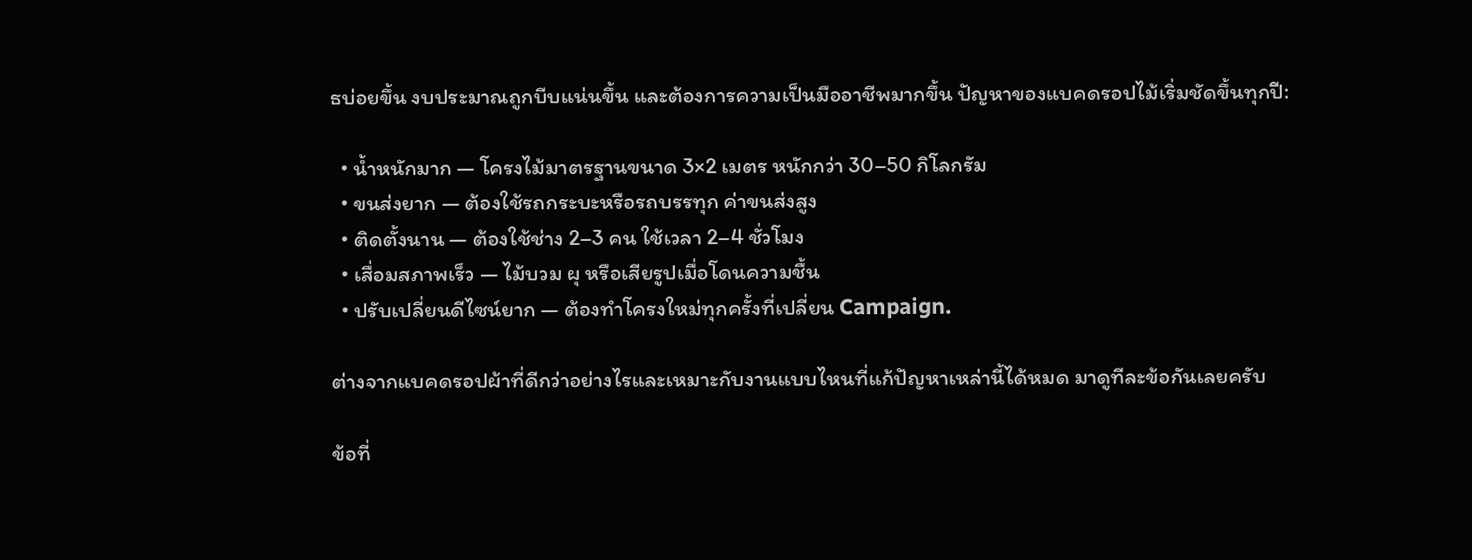ธบ่อยขึ้น งบประมาณถูกบีบแน่นขึ้น และต้องการความเป็นมืออาชีพมากขึ้น ปัญหาของแบคดรอปไม้เริ่มชัดขึ้นทุกปี:

  • น้ำหนักมาก — โครงไม้มาตรฐานขนาด 3×2 เมตร หนักกว่า 30–50 กิโลกรัม
  • ขนส่งยาก — ต้องใช้รถกระบะหรือรถบรรทุก ค่าขนส่งสูง
  • ติดตั้งนาน — ต้องใช้ช่าง 2–3 คน ใช้เวลา 2–4 ชั่วโมง
  • เสื่อมสภาพเร็ว — ไม้บวม ผุ หรือเสียรูปเมื่อโดนความชื้น
  • ปรับเปลี่ยนดีไซน์ยาก — ต้องทำโครงใหม่ทุกครั้งที่เปลี่ยน Campaign.

ต่างจากแบคดรอปผ้าที่ดีกว่าอย่างไรและเหมาะกับงานแบบไหนที่แก้ปัญหาเหล่านี้ได้หมด มาดูทีละข้อกันเลยครับ

ข้อที่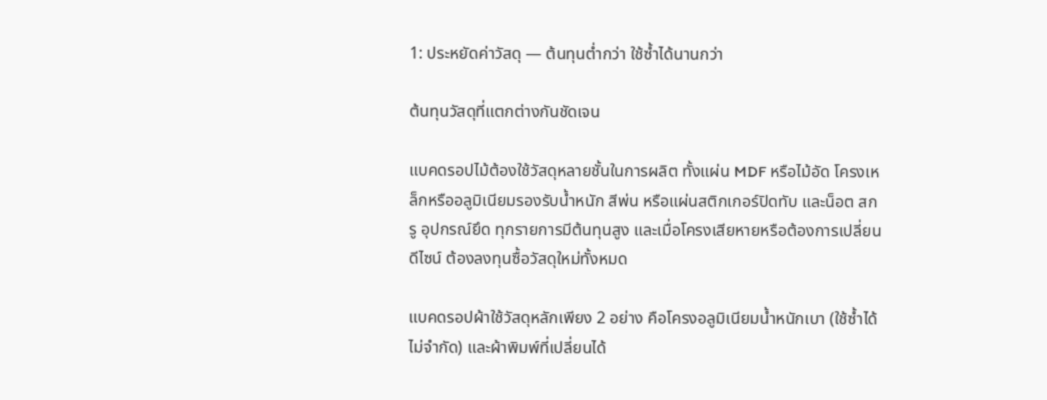1: ประหยัดค่าวัสดุ — ต้นทุนต่ำกว่า ใช้ซ้ำได้นานกว่า

ต้นทุนวัสดุที่แตกต่างกันชัดเจน

แบคดรอปไม้ต้องใช้วัสดุหลายชั้นในการผลิต ทั้งแผ่น MDF หรือไม้อัด โครงเหล็กหรืออลูมิเนียมรองรับน้ำหนัก สีพ่น หรือแผ่นสติกเกอร์ปิดทับ และน็อต สกรู อุปกรณ์ยึด ทุกรายการมีต้นทุนสูง และเมื่อโครงเสียหายหรือต้องการเปลี่ยนดีไซน์ ต้องลงทุนซื้อวัสดุใหม่ทั้งหมด

แบคดรอปผ้าใช้วัสดุหลักเพียง 2 อย่าง คือโครงอลูมิเนียมน้ำหนักเบา (ใช้ซ้ำได้ไม่จำกัด) และผ้าพิมพ์ที่เปลี่ยนได้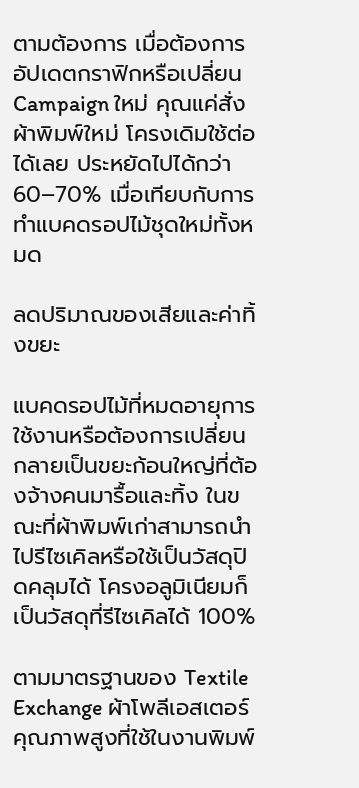ตามต้องการ เมื่อต้องการอัปเดตกราฟิกหรือเปลี่ยน Campaign ใหม่ คุณแค่สั่งผ้าพิมพ์ใหม่ โครงเดิมใช้ต่อได้เลย ประหยัดไปได้กว่า 60–70% เมื่อเทียบกับการทำแบคดรอปไม้ชุดใหม่ทั้งหมด

ลดปริมาณของเสียและค่าทิ้งขยะ

แบคดรอปไม้ที่หมดอายุการใช้งานหรือต้องการเปลี่ยน กลายเป็นขยะก้อนใหญ่ที่ต้องจ้างคนมารื้อและทิ้ง ในขณะที่ผ้าพิมพ์เก่าสามารถนำไปรีไซเคิลหรือใช้เป็นวัสดุปิดคลุมได้ โครงอลูมิเนียมก็เป็นวัสดุที่รีไซเคิลได้ 100%

ตามมาตรฐานของ Textile Exchange ผ้าโพลีเอสเตอร์คุณภาพสูงที่ใช้ในงานพิมพ์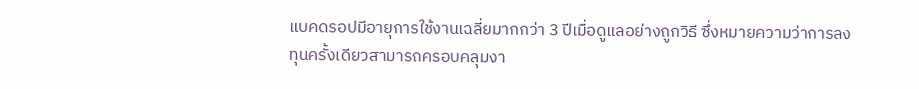แบคดรอปมีอายุการใช้งานเฉลี่ยมากกว่า 3 ปีเมื่อดูแลอย่างถูกวิธี ซึ่งหมายความว่าการลงทุนครั้งเดียวสามารถครอบคลุมงา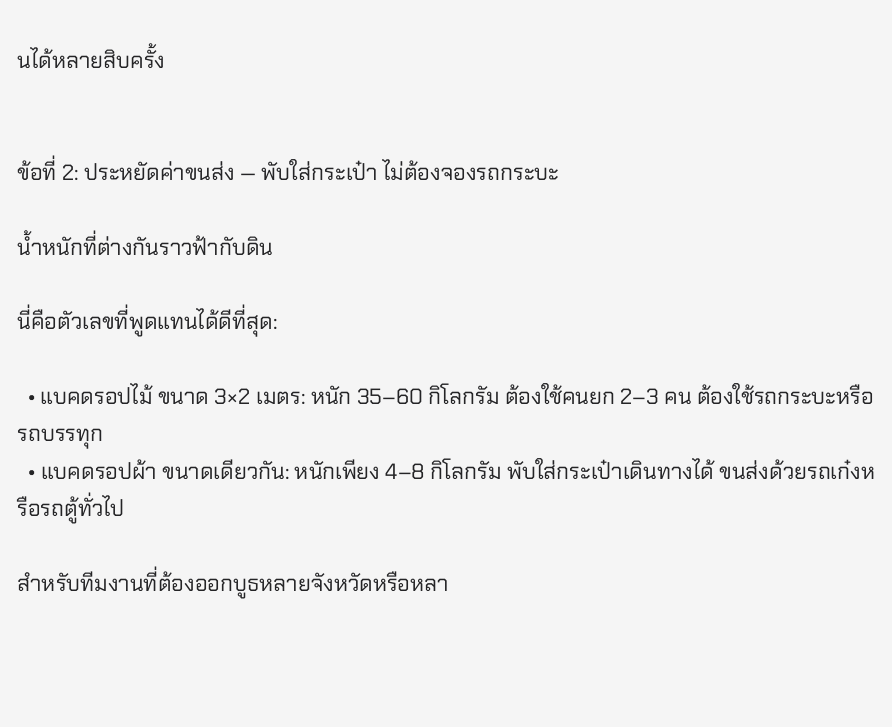นได้หลายสิบครั้ง


ข้อที่ 2: ประหยัดค่าขนส่ง — พับใส่กระเป๋า ไม่ต้องจองรถกระบะ

น้ำหนักที่ต่างกันราวฟ้ากับดิน

นี่คือตัวเลขที่พูดแทนได้ดีที่สุด:

  • แบคดรอปไม้ ขนาด 3×2 เมตร: หนัก 35–60 กิโลกรัม ต้องใช้คนยก 2–3 คน ต้องใช้รถกระบะหรือรถบรรทุก
  • แบคดรอปผ้า ขนาดเดียวกัน: หนักเพียง 4–8 กิโลกรัม พับใส่กระเป๋าเดินทางได้ ขนส่งด้วยรถเก๋งหรือรถตู้ทั่วไป

สำหรับทีมงานที่ต้องออกบูธหลายจังหวัดหรือหลา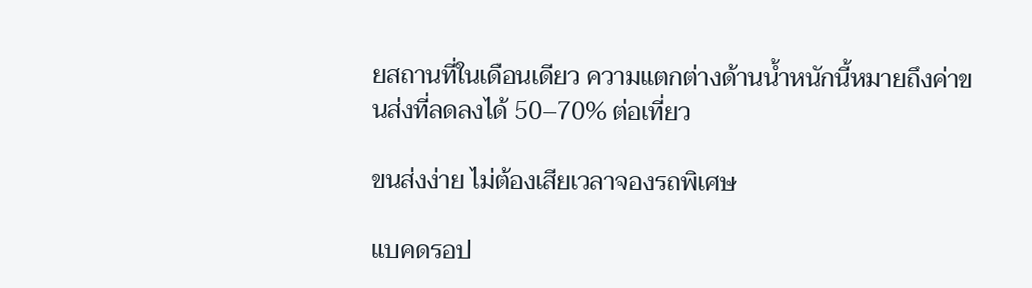ยสถานที่ในเดือนเดียว ความแตกต่างด้านน้ำหนักนี้หมายถึงค่าขนส่งที่ลดลงได้ 50–70% ต่อเที่ยว

ขนส่งง่าย ไม่ต้องเสียเวลาจองรถพิเศษ

แบคดรอป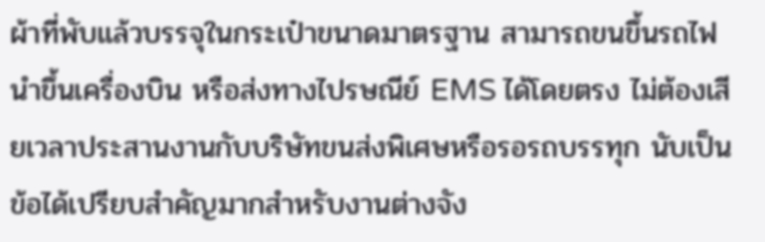ผ้าที่พับแล้วบรรจุในกระเป๋าขนาดมาตรฐาน สามารถขนขึ้นรถไฟ นำขึ้นเครื่องบิน หรือส่งทางไปรษณีย์ EMS ได้โดยตรง ไม่ต้องเสียเวลาประสานงานกับบริษัทขนส่งพิเศษหรือรอรถบรรทุก นับเป็นข้อได้เปรียบสำคัญมากสำหรับงานต่างจัง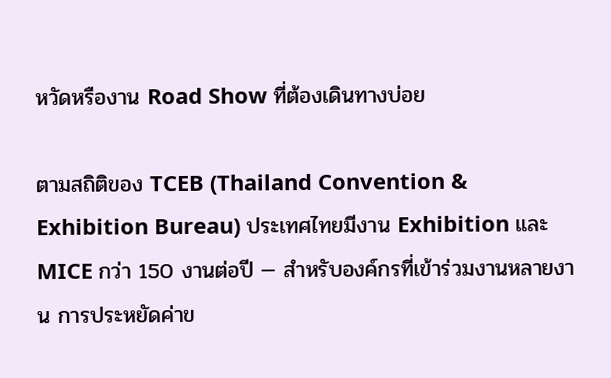หวัดหรืองาน Road Show ที่ต้องเดินทางบ่อย

ตามสถิติของ TCEB (Thailand Convention & Exhibition Bureau) ประเทศไทยมีงาน Exhibition และ MICE กว่า 150 งานต่อปี — สำหรับองค์กรที่เข้าร่วมงานหลายงาน การประหยัดค่าข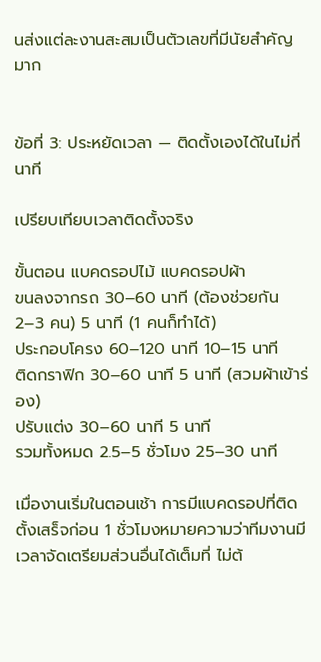นส่งแต่ละงานสะสมเป็นตัวเลขที่มีนัยสำคัญมาก


ข้อที่ 3: ประหยัดเวลา — ติดตั้งเองได้ในไม่กี่นาที

เปรียบเทียบเวลาติดตั้งจริง

ขั้นตอน แบคดรอปไม้ แบคดรอปผ้า
ขนลงจากรถ 30–60 นาที (ต้องช่วยกัน 2–3 คน) 5 นาที (1 คนก็ทำได้)
ประกอบโครง 60–120 นาที 10–15 นาที
ติดกราฟิก 30–60 นาที 5 นาที (สวมผ้าเข้าร่อง)
ปรับแต่ง 30–60 นาที 5 นาที
รวมทั้งหมด 2.5–5 ชั่วโมง 25–30 นาที

เมื่องานเริ่มในตอนเช้า การมีแบคดรอปที่ติดตั้งเสร็จก่อน 1 ชั่วโมงหมายความว่าทีมงานมีเวลาจัดเตรียมส่วนอื่นได้เต็มที่ ไม่ต้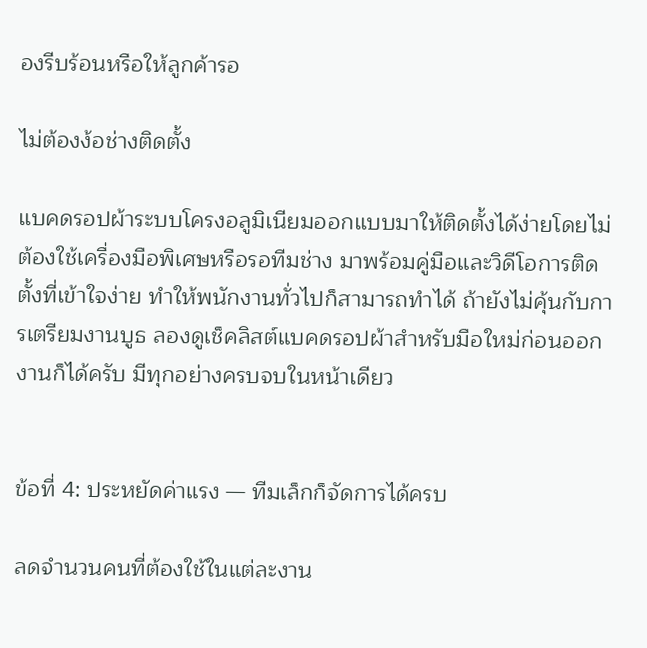องรีบร้อนหรือให้ลูกค้ารอ

ไม่ต้องง้อช่างติดตั้ง

แบคดรอปผ้าระบบโครงอลูมิเนียมออกแบบมาให้ติดตั้งได้ง่ายโดยไม่ต้องใช้เครื่องมือพิเศษหรือรอทีมช่าง มาพร้อมคู่มือและวิดีโอการติดตั้งที่เข้าใจง่าย ทำให้พนักงานทั่วไปก็สามารถทำได้ ถ้ายังไม่คุ้นกับการเตรียมงานบูธ ลองดูเช็คลิสต์แบคดรอปผ้าสำหรับมือใหม่ก่อนออกงานก็ได้ครับ มีทุกอย่างครบจบในหน้าเดียว


ข้อที่ 4: ประหยัดค่าแรง — ทีมเล็กก็จัดการได้ครบ

ลดจำนวนคนที่ต้องใช้ในแต่ละงาน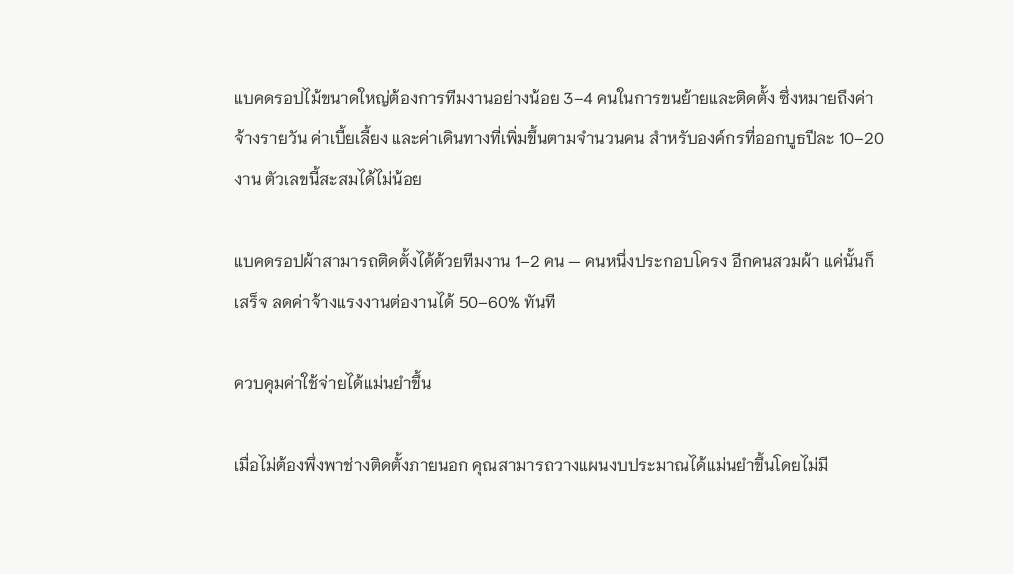แบคดรอปไม้ขนาดใหญ่ต้องการทีมงานอย่างน้อย 3–4 คนในการขนย้ายและติดตั้ง ซึ่งหมายถึงค่าจ้างรายวัน ค่าเบี้ยเลี้ยง และค่าเดินทางที่เพิ่มขึ้นตามจำนวนคน สำหรับองค์กรที่ออกบูธปีละ 10–20 งาน ตัวเลขนี้สะสมได้ไม่น้อย

แบคดรอปผ้าสามารถติดตั้งได้ด้วยทีมงาน 1–2 คน — คนหนึ่งประกอบโครง อีกคนสวมผ้า แค่นั้นก็เสร็จ ลดค่าจ้างแรงงานต่องานได้ 50–60% ทันที

ควบคุมค่าใช้จ่ายได้แม่นยำขึ้น

เมื่อไม่ต้องพึ่งพาช่างติดตั้งภายนอก คุณสามารถวางแผนงบประมาณได้แม่นยำขึ้นโดยไม่มี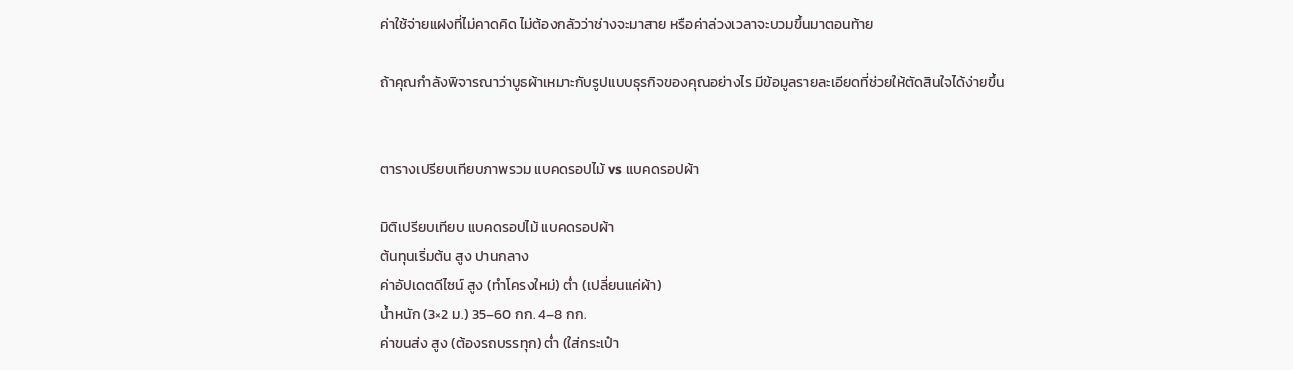ค่าใช้จ่ายแฝงที่ไม่คาดคิด ไม่ต้องกลัวว่าช่างจะมาสาย หรือค่าล่วงเวลาจะบวมขึ้นมาตอนท้าย

ถ้าคุณกำลังพิจารณาว่าบูธผ้าเหมาะกับรูปแบบธุรกิจของคุณอย่างไร มีข้อมูลรายละเอียดที่ช่วยให้ตัดสินใจได้ง่ายขึ้น


ตารางเปรียบเทียบภาพรวม แบคดรอปไม้ vs แบคดรอปผ้า

มิติเปรียบเทียบ แบคดรอปไม้ แบคดรอปผ้า
ต้นทุนเริ่มต้น สูง ปานกลาง
ค่าอัปเดตดีไซน์ สูง (ทำโครงใหม่) ต่ำ (เปลี่ยนแค่ผ้า)
น้ำหนัก (3×2 ม.) 35–60 กก. 4–8 กก.
ค่าขนส่ง สูง (ต้องรถบรรทุก) ต่ำ (ใส่กระเป๋า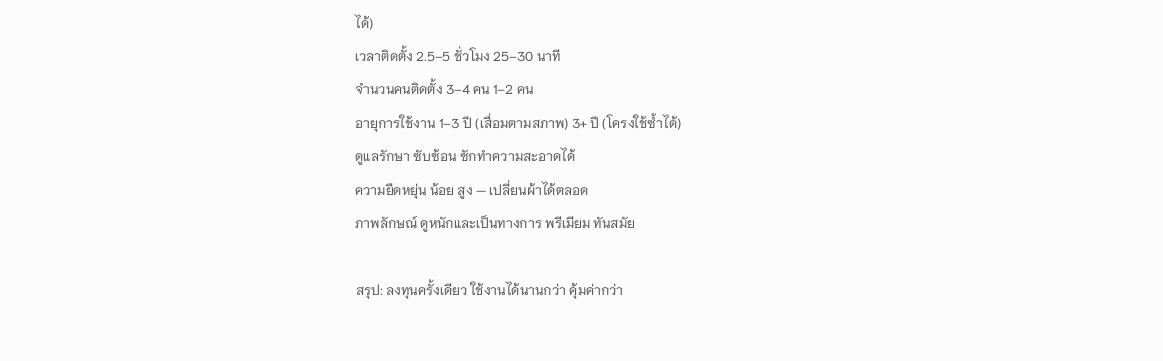ได้)
เวลาติดตั้ง 2.5–5 ชั่วโมง 25–30 นาที
จำนวนคนติดตั้ง 3–4 คน 1–2 คน
อายุการใช้งาน 1–3 ปี (เสื่อมตามสภาพ) 3+ ปี (โครงใช้ซ้ำได้)
ดูแลรักษา ซับซ้อน ซักทำความสะอาดได้
ความยืดหยุ่น น้อย สูง — เปลี่ยนผ้าได้ตลอด
ภาพลักษณ์ ดูหนักและเป็นทางการ พรีเมียม ทันสมัย

สรุป: ลงทุนครั้งเดียว ใช้งานได้นานกว่า คุ้มค่ากว่า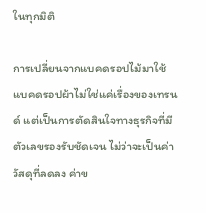ในทุกมิติ

การเปลี่ยนจากแบคดรอปไม้มาใช้แบคดรอปผ้าไม่ใช่แค่เรื่องของเทรนด์ แต่เป็นการตัดสินใจทางธุรกิจที่มีตัวเลขรองรับชัดเจน ไม่ว่าจะเป็นค่าวัสดุที่ลดลง ค่าข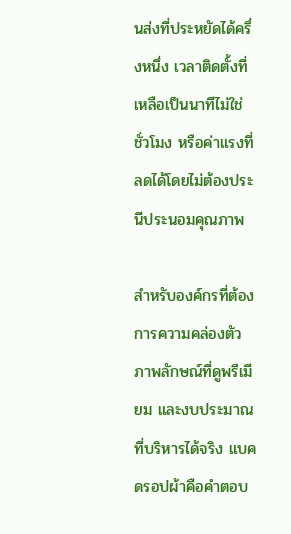นส่งที่ประหยัดได้ครึ่งหนึ่ง เวลาติดตั้งที่เหลือเป็นนาทีไม่ใช่ชั่วโมง หรือค่าแรงที่ลดได้โดยไม่ต้องประนีประนอมคุณภาพ

สำหรับองค์กรที่ต้องการความคล่องตัว ภาพลักษณ์ที่ดูพรีเมียม และงบประมาณที่บริหารได้จริง แบคดรอปผ้าคือคำตอบ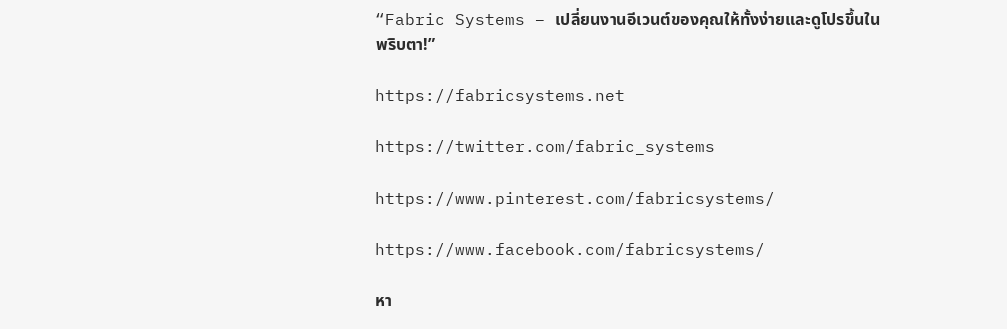“Fabric Systems – เปลี่ยนงานอีเวนต์ของคุณให้ทั้งง่ายและดูโปรขึ้นในพริบตา!”

https://fabricsystems.net

https://twitter.com/fabric_systems

https://www.pinterest.com/fabricsystems/

https://www.facebook.com/fabricsystems/

หา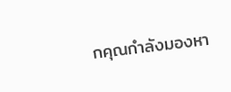กคุณกำลังมองหา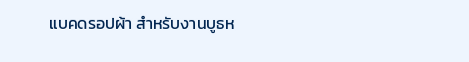แบคดรอปผ้า สำหรับงานบูธห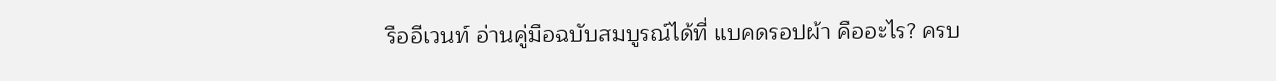รืออีเวนท์ อ่านคู่มือฉบับสมบูรณ์ได้ที่ แบคดรอปผ้า คืออะไร? ครบ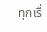ทุกเรื่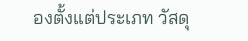องตั้งแต่ประเภท วัสดุ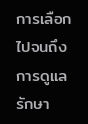การเลือก ไปจนถึงการดูแลรักษา